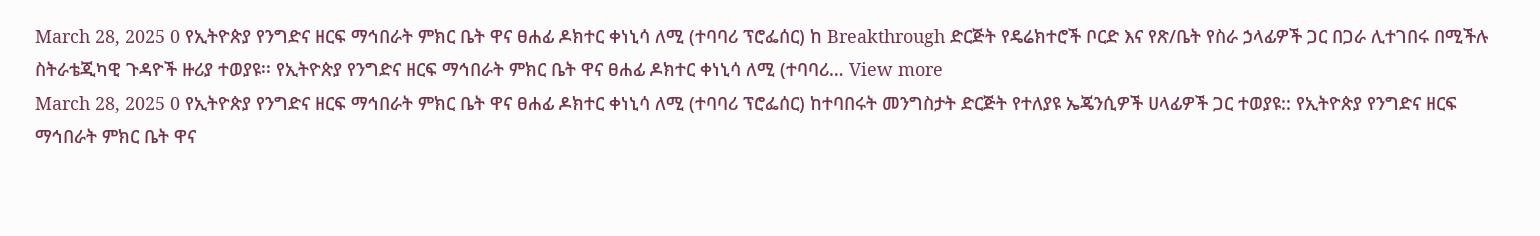March 28, 2025 0 የኢትዮጵያ የንግድና ዘርፍ ማኅበራት ምክር ቤት ዋና ፀሐፊ ዶክተር ቀነኒሳ ለሚ (ተባባሪ ፕሮፌሰር) ከ Breakthrough ድርጅት የዴሬክተሮች ቦርድ እና የጽ/ቤት የስራ ኃላፊዎች ጋር በጋራ ሊተገበሩ በሚችሉ ስትራቴጂካዊ ጉዳዮች ዙሪያ ተወያዩ፡፡ የኢትዮጵያ የንግድና ዘርፍ ማኅበራት ምክር ቤት ዋና ፀሐፊ ዶክተር ቀነኒሳ ለሚ (ተባባሪ… View more
March 28, 2025 0 የኢትዮጵያ የንግድና ዘርፍ ማኅበራት ምክር ቤት ዋና ፀሐፊ ዶክተር ቀነኒሳ ለሚ (ተባባሪ ፕሮፌሰር) ከተባበሩት መንግስታት ድርጅት የተለያዩ ኤጄንሲዎች ሀላፊዎች ጋር ተወያዩ:: የኢትዮጵያ የንግድና ዘርፍ ማኅበራት ምክር ቤት ዋና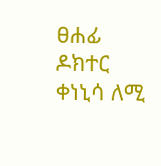ፀሐፊ ዶክተር ቀነኒሳ ለሚ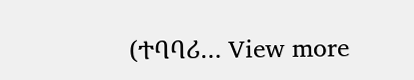(ተባባሪ… View more